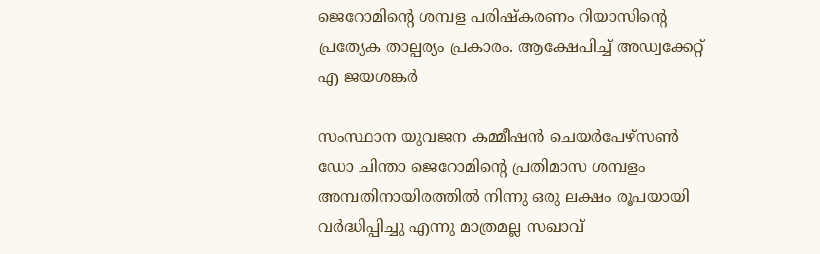ജെറോമിന്റെ ശമ്പള പരിഷ്കരണം റിയാസിന്റെ പ്രത്യേക താല്പര്യം പ്രകാരം. ആക്ഷേപിച്ച് അഡ്വക്കേറ്റ് എ ജയശങ്കർ

സംസ്ഥാന യുവജന കമ്മീഷൻ ചെയർപേഴ്‌സൺ ഡോ ചിന്താ ജെറോമിൻ്റെ പ്രതിമാസ ശമ്പളം അമ്പതിനായിരത്തിൽ നിന്നു ഒരു ലക്ഷം രൂപയായി വർദ്ധിപ്പിച്ചു എന്നു മാത്രമല്ല സഖാവ്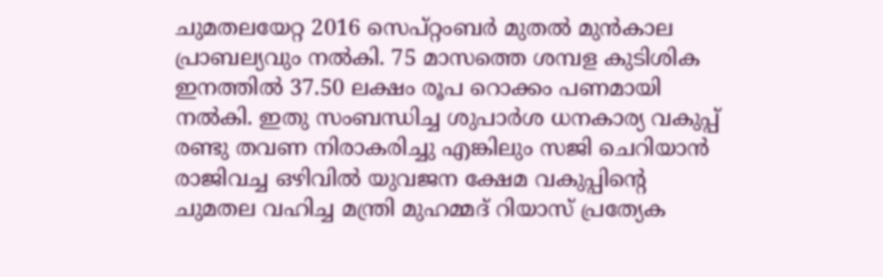ചുമതലയേറ്റ 2016 സെപ്റ്റംബർ മുതൽ മുൻകാല പ്രാബല്യവും നൽകി. 75 മാസത്തെ ശമ്പള കുടിശിക ഇനത്തിൽ 37.50 ലക്ഷം രൂപ റൊക്കം പണമായി നൽകി. ഇതു സംബന്ധിച്ച ശുപാർശ ധനകാര്യ വകുപ്പ് രണ്ടു തവണ നിരാകരിച്ചു എങ്കിലും സജി ചെറിയാൻ രാജിവച്ച ഒഴിവിൽ യുവജന ക്ഷേമ വകുപ്പിന്റെ ചുമതല വഹിച്ച മന്ത്രി മുഹമ്മദ് റിയാസ് പ്രത്യേക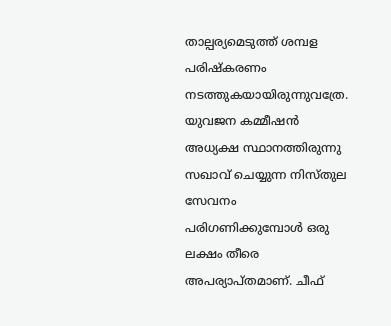താല്പര്യമെടുത്ത് ശമ്പള പരിഷ്കരണം നടത്തുകയായിരുന്നുവത്രേ. യുവജന കമ്മീഷൻ അധ്യക്ഷ സ്ഥാനത്തിരുന്നു സഖാവ് ചെയ്യുന്ന നിസ്തുല സേവനം പരിഗണിക്കുമ്പോൾ ഒരു ലക്ഷം തീരെ അപര്യാപ്തമാണ്. ചീഫ്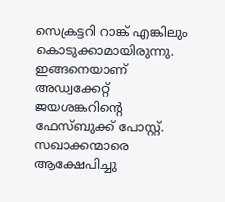സെക്രട്ടറി റാങ്ക് എങ്കിലും കൊടുക്കാമായിരുന്നു. ഇങ്ങനെയാണ് അഡ്വക്കേറ്റ് ജയശങ്കറിന്റെ ഫേസ്ബുക്ക് പോസ്റ്റ്. സഖാക്കന്മാരെ ആക്ഷേപിച്ചു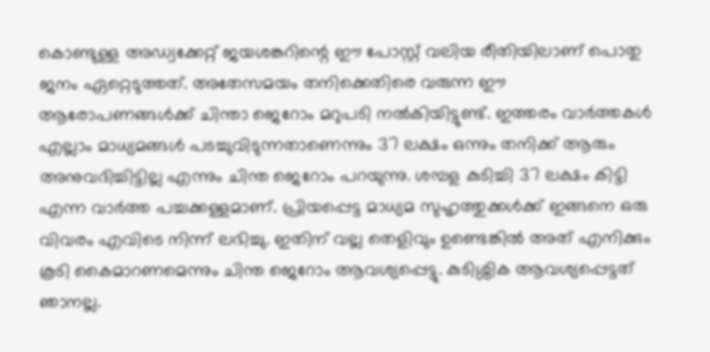കൊണ്ടുള്ള അഡ്വക്കേറ്റ് ജയശങ്കറിന്റെ ഈ പോസ്റ്റ് വലിയ രീതിയിലാണ് പൊതു ജനം ഏറ്റെടുത്തത്. അതേസമയം തനിക്കെതിരെ വരുന്ന ഈ ആരോപണങ്ങൾക്ക് ചിന്താ ജെറോം മറുപടി നൽകിയിട്ടുണ്ട്. ഇത്തരം വാർത്തകൾ എല്ലാം മാധ്യമങ്ങൾ പടച്ചുവിടുന്നതാണെന്നും 37 ലക്ഷം ഒന്നും തനിക്ക് ആരും അനുവദിച്ചിട്ടില്ല എന്നും ചിന്ത ജെറോം പറയുന്നു. ശമ്പള കുടിച്ചി 37 ലക്ഷം കിട്ടി എന്ന വാർത്ത പച്ചക്കള്ളമാണ്. പ്രിയപ്പെട്ട മാധ്യമ സുഹൃത്തുക്കൾക്ക് ഇങ്ങനെ ഒരു വിവരം എവിടെ നിന്ന് ലഭിച്ചു. ഇതിന് വല്ല തെളിവും ഉണ്ടെങ്കിൽ അത് എനിക്കും കൂടി കൈമാറണമെന്നും ചിന്ത ജെറോം ആവശ്യപ്പെട്ടു. കുടിശ്ശിക ആവശ്യപ്പെട്ടത് ഞാനല്ല.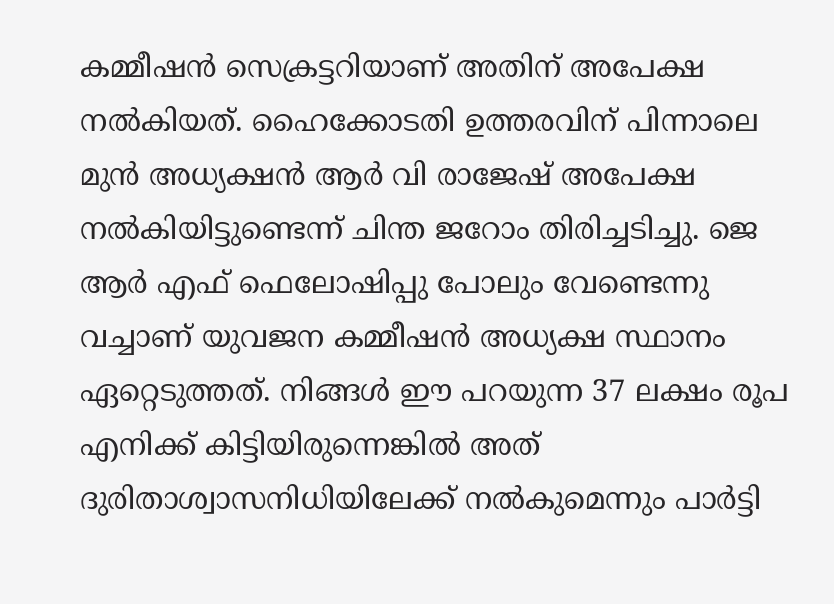കമ്മീഷൻ സെക്രട്ടറിയാണ് അതിന് അപേക്ഷ നൽകിയത്. ഹൈക്കോടതി ഉത്തരവിന് പിന്നാലെ മുൻ അധ്യക്ഷൻ ആർ വി രാജേഷ് അപേക്ഷ നൽകിയിട്ടുണ്ടെന്ന് ചിന്ത ജറോം തിരിച്ചടിച്ചു. ജെ ആർ എഫ് ഫെലോഷിപ്പു പോലും വേണ്ടെന്നു വച്ചാണ് യുവജന കമ്മീഷൻ അധ്യക്ഷ സ്ഥാനം ഏറ്റെടുത്തത്. നിങ്ങൾ ഈ പറയുന്ന 37 ലക്ഷം രൂപ എനിക്ക് കിട്ടിയിരുന്നെങ്കിൽ അത് ദുരിതാശ്വാസനിധിയിലേക്ക് നൽകുമെന്നും പാർട്ടി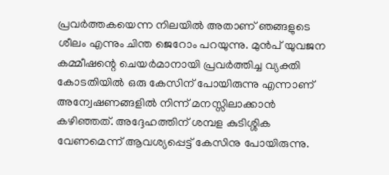പ്രവർത്തകയെന്ന നിലയിൽ അതാണ് ഞങ്ങളുടെ ശീലം എന്നും ചിന്ത ജെറോം പറയുന്നു. മുൻപ് യുവജന കമ്മീഷന്റെ ചെയർമാനായി പ്രവർത്തിച്ച വ്യക്തി കോടതിയിൽ ഒരു കേസിന് പോയിരുന്നു എന്നാണ് അന്വേഷണങ്ങളിൽ നിന്ന് മനസ്സിലാക്കാൻ കഴിഞ്ഞത്. അദ്ദേഹത്തിന് ശമ്പള കുടിശ്ശിക വേണമെന്ന് ആവശ്യപ്പെട്ട് കേസിനു പോയിരുന്നു.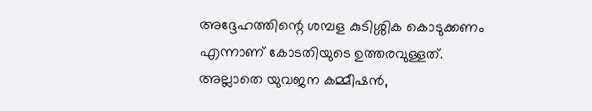അദ്ദേഹത്തിന്റെ ശമ്പള കുടിശ്ശിക കൊടുക്കണം എന്നാണ് കോടതിയുടെ ഉത്തരവുള്ളത്. അല്ലാതെ യുവജന കമ്മീഷൻ,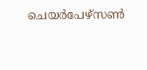ചെയർപേഴ്സൺ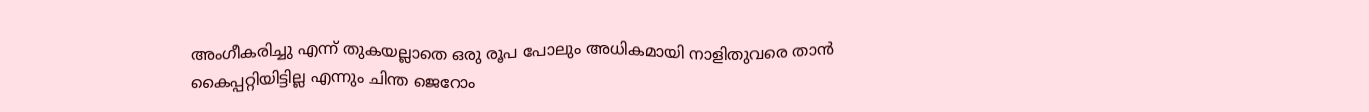അംഗീകരിച്ചു എന്ന് തുകയല്ലാതെ ഒരു രൂപ പോലും അധികമായി നാളിതുവരെ താൻ കൈപ്പറ്റിയിട്ടില്ല എന്നും ചിന്ത ജെറോം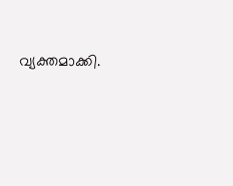വ്യക്തമാക്കി.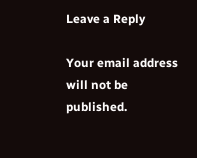Leave a Reply

Your email address will not be published.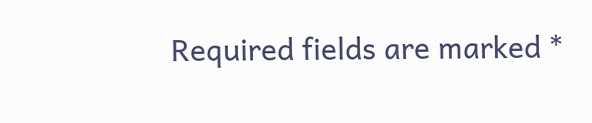Required fields are marked *